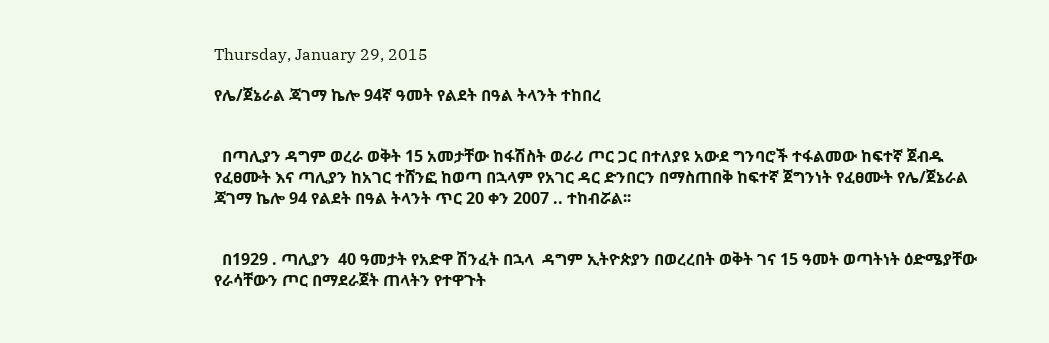Thursday, January 29, 2015

የሌ/ጀኔራል ጃገማ ኬሎ 94ኛ ዓመት የልደት በዓል ትላንት ተከበረ


  በጣሊያን ዳግም ወረራ ወቅት 15 አመታቸው ከፋሽስት ወራሪ ጦር ጋር በተለያዩ አውደ ግንባሮች ተፋልመው ከፍተኛ ጀብዱ የፈፀሙት እና ጣሊያን ከአገር ተሸንፎ ከወጣ በኋላም የአገር ዳር ድንበርን በማስጠበቅ ከፍተኛ ጀግንነት የፈፀሙት የሌ/ጀኔራል ጃገማ ኬሎ 94 የልደት በዓል ትላንት ጥር 20 ቀን 2007 .. ተከብሯል፡፡


  በ1929 . ጣሊያን  40 ዓመታት የአድዋ ሽንፈት በኋላ  ዳግም ኢትዮጵያን በወረረበት ወቅት ገና 15 ዓመት ወጣትነት ዕድሜያቸው የራሳቸውን ጦር በማደራጀት ጠላትን የተዋጉት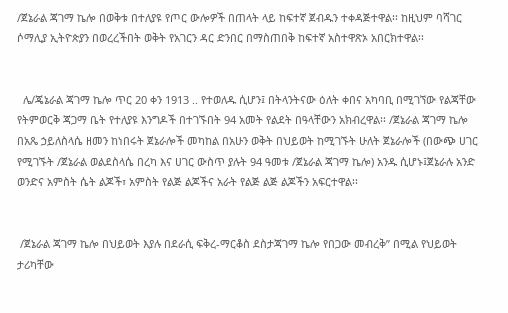/ጀኔራል ጃገማ ኬሎ በወቅቱ በተለያዩ የጦር ውሎዎች በጠላት ላይ ከፍተኛ ጀብዱን ተቀዳጅተዋል፡፡ ከዚህም ባሻገር ሶማሊያ ኢትዮጵያን በወረረችበት ወቅት የአገርን ዳር ድንበር በማስጠበቅ ከፍተኛ አስተዋጽኦ አበርክተዋል፡፡


  ሌ/ጄኔራል ጃገማ ኬሎ ጥር 20 ቀን 1913 .. የተወለዱ ሲሆን፤ በትላንትናው ዕለት ቀበና አካባቢ በሚገኘው የልጃቸው የትምወርቅ ጃጋማ ቤት የተለያዩ እንግዶች በተገኙበት 94 አመት የልደት በዓላቸውን አክብረዋል፡፡ /ጀኔራል ጃገማ ኬሎ በአጼ ኃይለስላሴ ዘመን ከነበሩት ጀኔራሎች መካከል በአሁን ወቅት በህይወት ከሚገኙት ሁለት ጀኔራሎች (በውጭ ሀገር የሚገኙት /ጀኔራል ወልደስላሴ በረካ እና ሀገር ውስጥ ያሉት 94 ዓመቱ /ጀኔራል ጃገማ ኬሎ) አንዱ ሲሆኑ፤ጀኔራሉ አንድ ወንድና አምስት ሴት ልጆች፣ አምስት የልጅ ልጆችና አራት የልጅ ልጅ ልጆችን አፍርተዋል፡፡


 /ጀኔራል ጃገማ ኬሎ በህይወት እያሉ በደራሲ ፍቅረ-ማርቆስ ደስታጃገማ ኬሎ የበጋው መብረቅ” በሚል የህይወት ታሪካቸው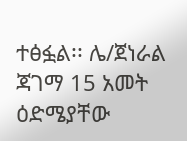ተፅፏል፡፡ ሌ/ጀነራል ጃገማ 15 አመት ዕድሜያቸው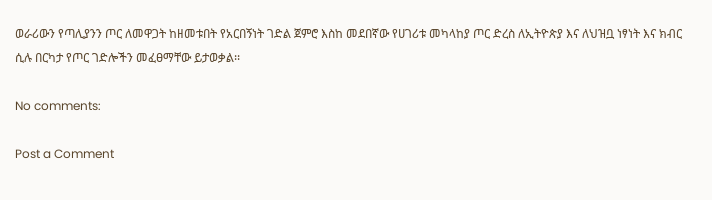ወራሪውን የጣሊያንን ጦር ለመዋጋት ከዘመቱበት የአርበኝነት ገድል ጀምሮ እስከ መደበኛው የሀገሪቱ መካላከያ ጦር ድረስ ለኢትዮጵያ እና ለህዝቧ ነፃነት እና ክብር ሲሉ በርካታ የጦር ገድሎችን መፈፀማቸው ይታወቃል፡፡

No comments:

Post a Comment